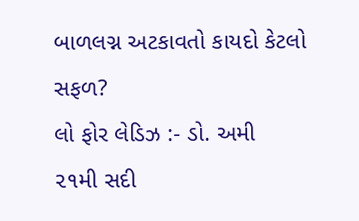બાળલગ્ન અટકાવતો કાયદો કેટલો સફળ?
લો ફોર લેડિઝ :- ડો. અમી
૨૧મી સદી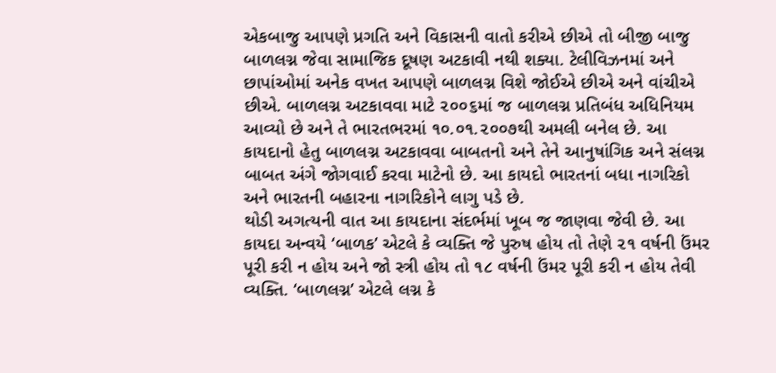એકબાજુ આપણે પ્રગતિ અને વિકાસની વાતો કરીએ છીએ તો બીજી બાજુ બાળલગ્ન જેવા સામાજિક દૂષણ અટકાવી નથી શક્યા. ટેલીવિઝનમાં અને છાપાંઓમાં અનેક વખત આપણે બાળલગ્ન વિશે જોઈએ છીએ અને વાંચીએ છીએ. બાળલગ્ન અટકાવવા માટે ૨૦૦૬માં જ બાળલગ્ન પ્રતિબંધ અધિનિયમ આવ્યો છે અને તે ભારતભરમાં ૧૦.૦૧.૨૦૦૭થી અમલી બનેલ છે. આ કાયદાનો હેતુ બાળલગ્ન અટકાવવા બાબતનો અને તેને આનુષાંગિક અને સંલગ્ન બાબત અંગે જોગવાઈ કરવા માટેનો છે. આ કાયદો ભારતનાં બધા નાગરિકો અને ભારતની બહારના નાગરિકોને લાગુ પડે છે.
થોડી અગત્યની વાત આ કાયદાના સંદર્ભમાં ખૂબ જ જાણવા જેવી છે. આ કાયદા અન્વયે ‘બાળક’ એટલે કે વ્યક્તિ જે પુરુષ હોય તો તેણે ૨૧ વર્ષની ઉંમર પૂરી કરી ન હોય અને જો સ્ત્રી હોય તો ૧૮ વર્ષની ઉંમર પૂરી કરી ન હોય તેવી વ્યક્તિ. ‘બાળલગ્ન’ એટલે લગ્ન કે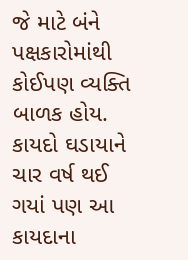જે માટે બંને પક્ષકારોમાંથી કોઈપણ વ્યક્તિ બાળક હોય. કાયદો ઘડાયાને ચાર વર્ષ થઈ ગયાં પણ આ કાયદાના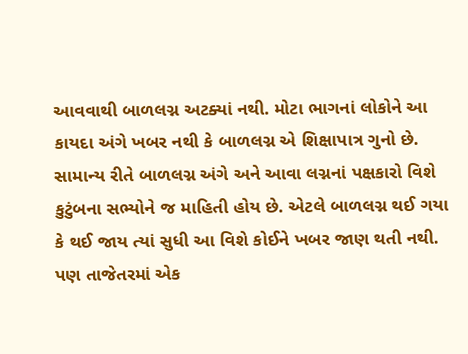આવવાથી બાળલગ્ન અટક્યાં નથી. મોટા ભાગનાં લોકોને આ કાયદા અંગે ખબર નથી કે બાળલગ્ન એ શિક્ષાપાત્ર ગુનો છે.
સામાન્ય રીતે બાળલગ્ન અંગે અને આવા લગ્નનાં પક્ષકારો વિશે કુટુંબના સભ્યોને જ માહિતી હોય છે. એટલે બાળલગ્ન થઈ ગયા કે થઈ જાય ત્યાં સુધી આ વિશે કોઈને ખબર જાણ થતી નથી. પણ તાજેતરમાં એક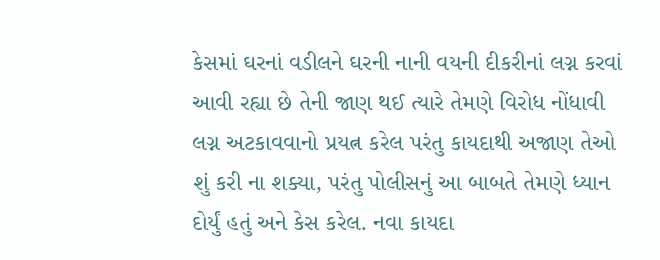કેસમાં ઘરનાં વડીલને ઘરની નાની વયની દીકરીનાં લગ્ન કરવાં આવી રહ્યા છે તેની જાણ થઈ ત્યારે તેમણે વિરોધ નોંધાવી લગ્ન અટકાવવાનો પ્રયત્ન કરેલ પરંતુ કાયદાથી અજાણ તેઓ શું કરી ના શક્યા, પરંતુ પોલીસનું આ બાબતે તેમણે ધ્યાન દોર્યું હતું અને કેસ કરેલ. નવા કાયદા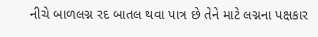નીચે બાળલગ્ન રદ બાતલ થવા પાત્ર છે તેને માટે લગ્નના પક્ષકાર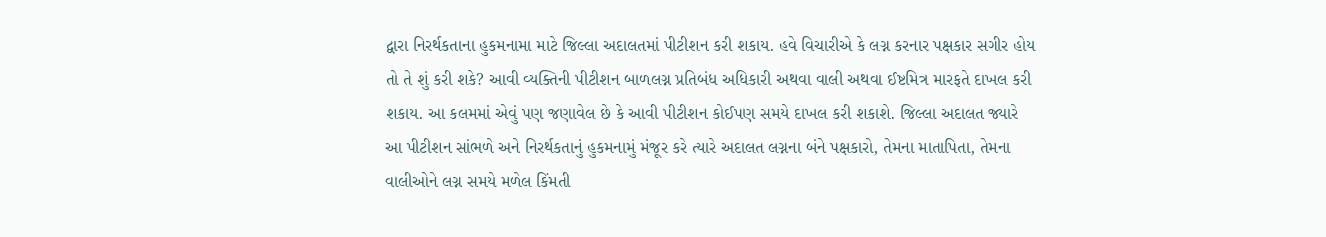દ્વારા નિરર્થકતાના હુકમનામા માટે જિલ્લા અદાલતમાં પીટીશન કરી શકાય. હવે વિચારીએ કે લગ્ન કરનાર પક્ષકાર સગીર હોય તો તે શું કરી શકે? આવી વ્યક્તિની પીટીશન બાળલગ્ન પ્રતિબંધ અધિકારી અથવા વાલી અથવા ઈષ્ટમિત્ર મારફતે દાખલ કરી શકાય. આ કલમમાં એવું પણ જણાવેલ છે કે આવી પીટીશન કોઈપણ સમયે દાખલ કરી શકાશે. જિલ્લા અદાલત જ્યારે આ પીટીશન સાંભળે અને નિરર્થકતાનું હુકમનામું મંજૂર કરે ત્યારે અદાલત લગ્નના બંને પક્ષકારો, તેમના માતાપિતા, તેમના વાલીઓને લગ્ન સમયે મળેલ કિંમતી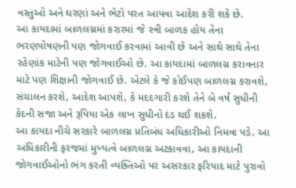વસ્તુઓ અને ઘરણાં અને ભેટો પરત આપવા આદેશ કરી શકે છે.
આ કાયદામાં બાળલગ્નમાં કરારમાં જે સ્ત્રી બાળક હોય તેના ભરણપોષણની પણ જોગવાઈ કરવામાં આવી છે અને સાથે સાથે તેના રહેણાંક માટેની પણ જોગવાઈઓ છે. આ કાયદામાં બાળલગ્ન કરાવનાર માટે પણ શિક્ષાની જોગવાઈ છે. એટલે કે જે કોઈપણ બાળલગ્ન કરાવશે, સંચાલન કરશે, આદેશ આપશે, કે મદદગારી કરશે તેને બે વર્ષ સુધીની કેદની સજા અને રૂપિયા એક લાખ સુધીનો દંડ થઈ શકશે.
આ કાયદા નીચે સરકારે બાળલગ્ન પ્રતિબંધ અધિકારીઓ નિમવા પડે. આ અધિકારીની ફરજમાં મુખ્યત્વે બાળલગ્ન અટકાવવા, આ કાયદાની જોગવાઈઓનો ભંગ કરતી વ્યક્તિઓ પર અસરકાર ફરિયાદ માટે પુરાવો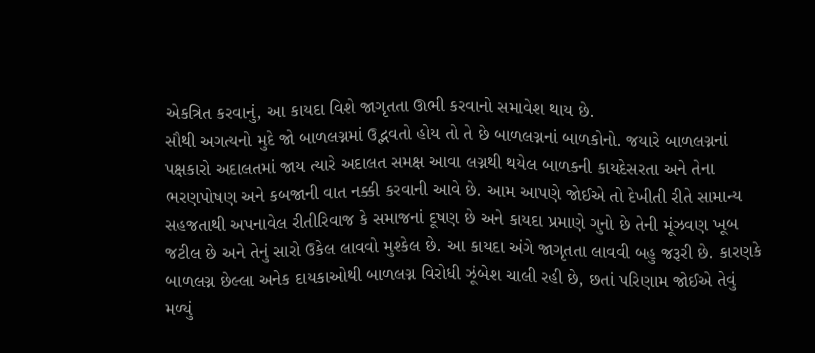એકત્રિત કરવાનું, આ કાયદા વિશે જાગૃતતા ઊભી કરવાનો સમાવેશ થાય છે.
સૌથી અગત્યનો મુદે જો બાળલગ્નમાં ઉદ્ભવતો હોય તો તે છે બાળલગ્નનાં બાળકોનો. જયારે બાળલગ્નનાં પક્ષકારો અદાલતમાં જાય ત્યારે અદાલત સમક્ષ આવા લગ્નથી થયેલ બાળકની કાયદેસરતા અને તેના ભરણપોષણ અને કબજાની વાત નક્કી કરવાની આવે છે. આમ આપણે જોઈએ તો દેખીતી રીતે સામાન્ય સહજતાથી અપનાવેલ રીતીરિવાજ કે સમાજનાં દૂષણ છે અને કાયદા પ્રમાણે ગુનો છે તેની મૂંઝવણ ખૂબ જટીલ છે અને તેનું સારો ઉકેલ લાવવો મુશ્કેલ છે. આ કાયદા અંગે જાગૃતતા લાવવી બહુ જરૂરી છે. કારણકે બાળલગ્ન છેલ્લા અનેક દાયકાઓથી બાળલગ્ન વિરોધી ઝૂંબેશ ચાલી રહી છે, છતાં પરિણામ જોઈએ તેવું મળ્યું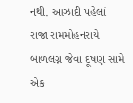નથી. આઝાદી પહેલાં રાજા રામમોહનરાયે બાળલગ્ન જેવા દૂષણ સામે એક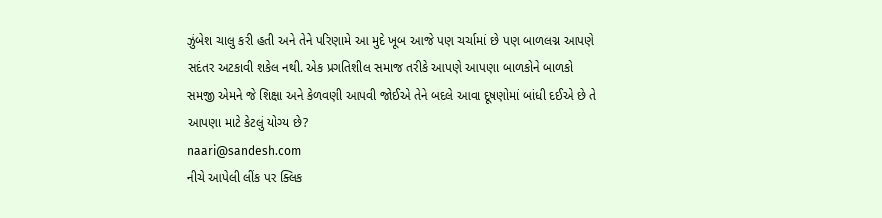ઝુંબેશ ચાલુ કરી હતી અને તેને પરિણામે આ મુદે ખૂબ આજે પણ ચર્ચામાં છે પણ બાળલગ્ન આપણે સદંતર અટકાવી શકેલ નથી. એક પ્રગતિશીલ સમાજ તરીકે આપણે આપણા બાળકોને બાળકો સમજી એમને જે શિક્ષા અને કેળવણી આપવી જોઈએ તેને બદલે આવા દૂષણોમાં બાંધી દઈએ છે તે આપણા માટે કેટલું યોગ્ય છે?
naari@sandesh.com
નીચે આપેલી લીંક પર ક્લિક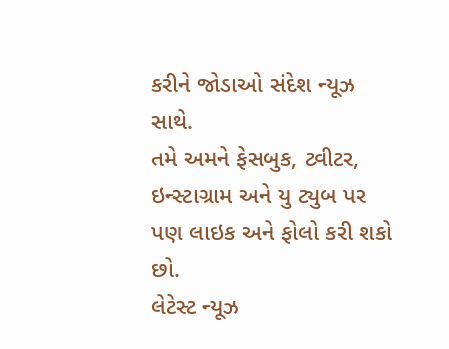કરીને જોડાઓ સંદેશ ન્યૂઝ સાથે.
તમે અમને ફેસબુક, ટ્વીટર, ઇન્સ્ટાગ્રામ અને યુ ટ્યુબ પર પણ લાઇક અને ફોલો કરી શકો છો.
લેટેસ્ટ ન્યૂઝ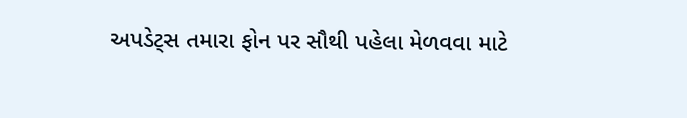અપડેટ્સ તમારા ફોન પર સૌથી પહેલા મેળવવા માટે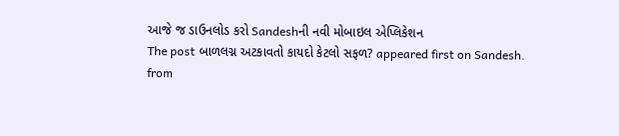આજે જ ડાઉનલોડ કરો Sandeshની નવી મોબાઇલ એપ્લિકેશન
The post બાળલગ્ન અટકાવતો કાયદો કેટલો સફળ? appeared first on Sandesh.
from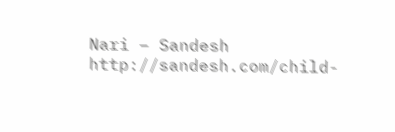Nari – Sandesh http://sandesh.com/child-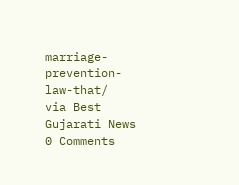marriage-prevention-law-that/
via Best Gujarati News
0 Comments